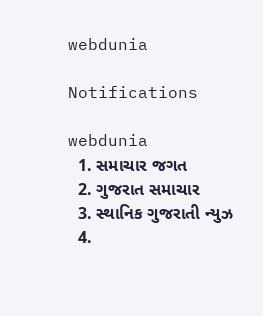webdunia

Notifications

webdunia
  1. સમાચાર જગત
  2. ગુજરાત સમાચાર
  3. સ્થાનિક ગુજરાતી ન્યુઝ
  4.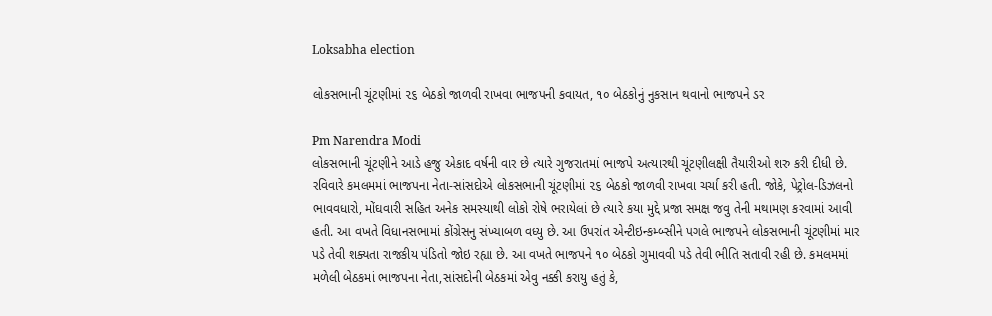Loksabha election

લોકસભાની ચૂંટણીમાં ૨૬ બેઠકો જાળવી રાખવા ભાજપની કવાયત, ૧૦ બેઠકોનું નુકસાન થવાનો ભાજપને ડર

Pm Narendra Modi
લોકસભાની ચૂંટણીને આડે હજુ એકાદ વર્ષની વાર છે ત્યારે ગુજરાતમાં ભાજપે અત્યારથી ચૂંટણીલક્ષી તૈયારીઓ શરુ કરી દીધી છે. રવિવારે કમલમમાં ભાજપના નેતા-સાંસદોએ લોકસભાની ચૂંટણીમાં ૨૬ બેઠકો જાળવી રાખવા ચર્ચા કરી હતી. જોકે, પેટ્રોલ-ડિઝલનો ભાવવધારો, મોંઘવારી સહિત અનેક સમસ્યાથી લોકો રોષે ભરાયેલાં છે ત્યારે કયા મુદ્દે પ્રજા સમક્ષ જવુ તેની મથામણ કરવામાં આવી હતી. આ વખતે વિધાનસભામાં કોંગ્રેસનુ સંખ્યાબળ વધ્યુ છે. આ ઉપરાંત એન્ટીઇન્કમ્બ્સીને પગલે ભાજપને લોકસભાની ચૂંટણીમાં માર પડે તેવી શક્યતા રાજકીય પંડિતો જોઇ રહ્યા છે. આ વખતે ભાજપને ૧૦ બેઠકો ગુમાવવી પડે તેવી ભીતિ સતાવી રહી છે. કમલમમાં મળેલી બેઠકમાં ભાજપના નેતા,સાંસદોની બેઠકમાં એવુ નક્કી કરાયુ હતું કે,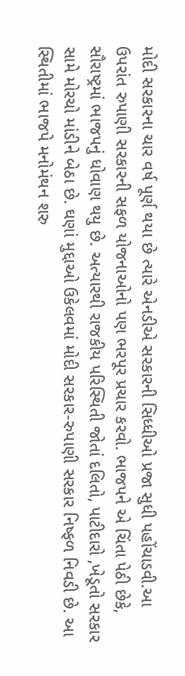મોદી સરકારના ચાર વર્ષ પૂર્ણ થયા છે ત્યારે એનડીએ સરકારની સિધ્ધીઓ પ્રજા સુધી પહોંચાડવી.આ ઉપરાંત રુપાણી સરકારની સફળ યોજનાઓનો પણ ભરપૂર પ્રચાર કરવો. ભાજપને એ ચિંતા પેઠી છેકે, સૌરાષ્ટ્રમાં ભાજપનું ધોવાણ થયુ છે. અત્યારથી રાજકીય પરિસ્થિતી જોતાં દલિતો, પાટીદારો ,ખેડૂતો સરકાર સામે મોરચો માંડીને બેઠા છે. ઘણાં મુદ્દાઓ ઉકેલવમાં મોદી સરકાર-રુપાણી સરકાર નિષ્ફળ નિવડી છે. આ સ્થિતીમાં ભાજપે મનોમંથન શરુ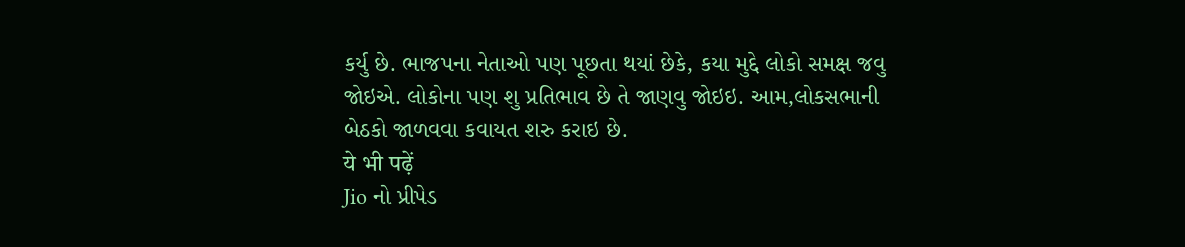કર્યુ છે. ભાજપના નેતાઓ પણ પૂછતા થયાં છેકે, કયા મુદ્દે લોકો સમક્ષ જવુ જોઇએ. લોકોના પણ શુ પ્રતિભાવ છે તે જાણવુ જોઇઇ. આમ,લોકસભાની બેઠકો જાળવવા કવાયત શરુ કરાઇ છે.
ये भी पढ़ें
Jio નો પ્રીપેડ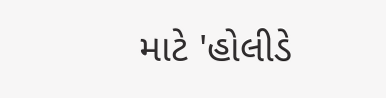માટે 'હોલીડે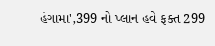હંગામા',399 નો પ્લાન હવે ફક્ત 299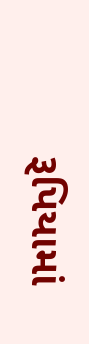રૂપિયામાં